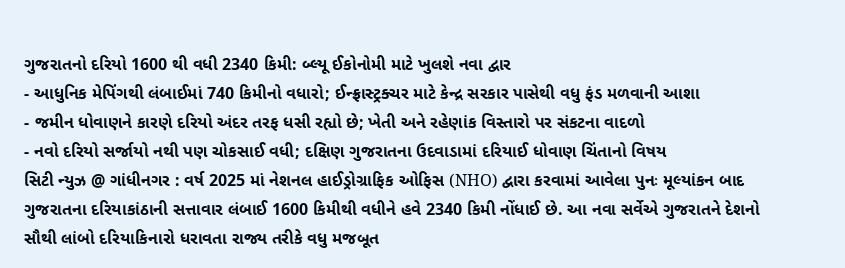ગુજરાતનો દરિયો 1600 થી વધી 2340 કિમી: બ્લ્યૂ ઈકોનોમી માટે ખુલશે નવા દ્વાર
- આધુનિક મેપિંગથી લંબાઈમાં 740 કિમીનો વધારો; ઈન્ફ્રાસ્ટ્રક્ચર માટે કેન્દ્ર સરકાર પાસેથી વધુ ફંડ મળવાની આશા
- જમીન ધોવાણને કારણે દરિયો અંદર તરફ ધસી રહ્યો છે; ખેતી અને રહેણાંક વિસ્તારો પર સંકટના વાદળો
- નવો દરિયો સર્જાયો નથી પણ ચોકસાઈ વધી; દક્ષિણ ગુજરાતના ઉદવાડામાં દરિયાઈ ધોવાણ ચિંતાનો વિષય
સિટી ન્યુઝ @ ગાંધીનગર : વર્ષ 2025 માં નેશનલ હાઈડ્રોગ્રાફિક ઓફિસ (NHO) દ્વારા કરવામાં આવેલા પુનઃ મૂલ્યાંકન બાદ ગુજરાતના દરિયાકાંઠાની સત્તાવાર લંબાઈ 1600 કિમીથી વધીને હવે 2340 કિમી નોંધાઈ છે. આ નવા સર્વેએ ગુજરાતને દેશનો સૌથી લાંબો દરિયાકિનારો ધરાવતા રાજ્ય તરીકે વધુ મજબૂત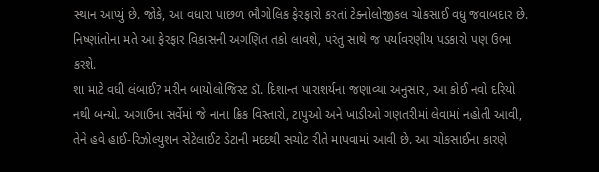સ્થાન આપ્યું છે. જોકે, આ વધારા પાછળ ભૌગોલિક ફેરફારો કરતાં ટેક્નોલોજીકલ ચોકસાઈ વધુ જવાબદાર છે. નિષ્ણાંતોના મતે આ ફેરફાર વિકાસની અગણિત તકો લાવશે, પરંતુ સાથે જ પર્યાવરણીય પડકારો પણ ઉભા કરશે.
શા માટે વધી લંબાઈ? મરીન બાયોલોજિસ્ટ ડૉ. દિશાન્ત પારાશર્યના જણાવ્યા અનુસાર, આ કોઈ નવો દરિયો નથી બન્યો. અગાઉના સર્વેમાં જે નાના ક્રિક વિસ્તારો, ટાપુઓ અને ખાડીઓ ગણતરીમાં લેવામાં નહોતી આવી, તેને હવે હાઈ-રિઝોલ્યુશન સેટેલાઈટ ડેટાની મદદથી સચોટ રીતે માપવામાં આવી છે. આ ચોકસાઈના કારણે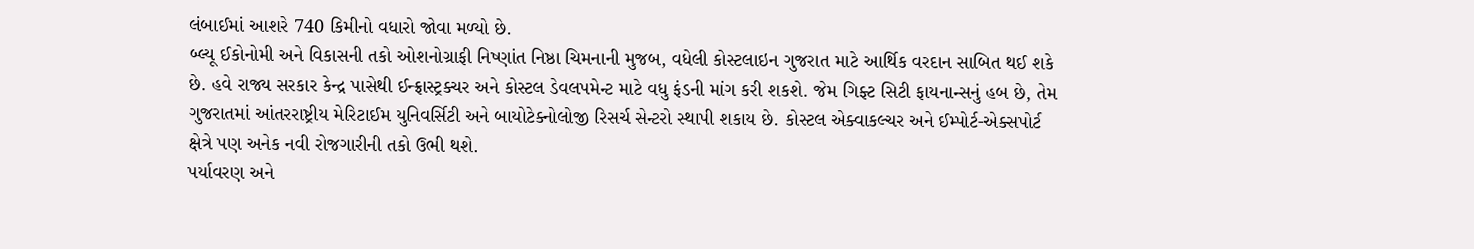લંબાઈમાં આશરે 740 કિમીનો વધારો જોવા મળ્યો છે.
બ્લ્યૂ ઈકોનોમી અને વિકાસની તકો ઓશનોગ્રાફી નિષ્ણાંત નિષ્ઠા ચિમનાની મુજબ, વધેલી કોસ્ટલાઇન ગુજરાત માટે આર્થિક વરદાન સાબિત થઈ શકે છે. હવે રાજ્ય સરકાર કેન્દ્ર પાસેથી ઈન્ફ્રાસ્ટ્રક્ચર અને કોસ્ટલ ડેવલપમેન્ટ માટે વધુ ફંડની માંગ કરી શકશે. જેમ ગિફ્ટ સિટી ફાયનાન્સનું હબ છે, તેમ ગુજરાતમાં આંતરરાષ્ટ્રીય મેરિટાઈમ યુનિવર્સિટી અને બાયોટેક્નોલોજી રિસર્ચ સેન્ટરો સ્થાપી શકાય છે. કોસ્ટલ એક્વાકલ્ચર અને ઈમ્પોર્ટ-એક્સપોર્ટ ક્ષેત્રે પણ અનેક નવી રોજગારીની તકો ઉભી થશે.
પર્યાવરણ અને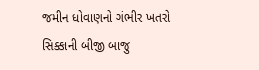જમીન ધોવાણનો ગંભીર ખતરો સિક્કાની બીજી બાજુ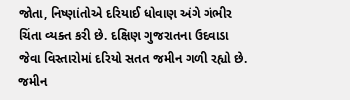જોતા, નિષ્ણાંતોએ દરિયાઈ ધોવાણ અંગે ગંભીર ચિંતા વ્યક્ત કરી છે. દક્ષિણ ગુજરાતના ઉદવાડા જેવા વિસ્તારોમાં દરિયો સતત જમીન ગળી રહ્યો છે. જમીન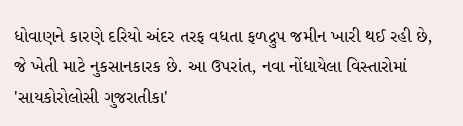ધોવાણને કારણે દરિયો અંદર તરફ વધતા ફળદ્રુપ જમીન ખારી થઈ રહી છે, જે ખેતી માટે નુકસાનકારક છે. આ ઉપરાંત, નવા નોંધાયેલા વિસ્તારોમાં 'સાયકોરોલોસી ગુજરાતીકા'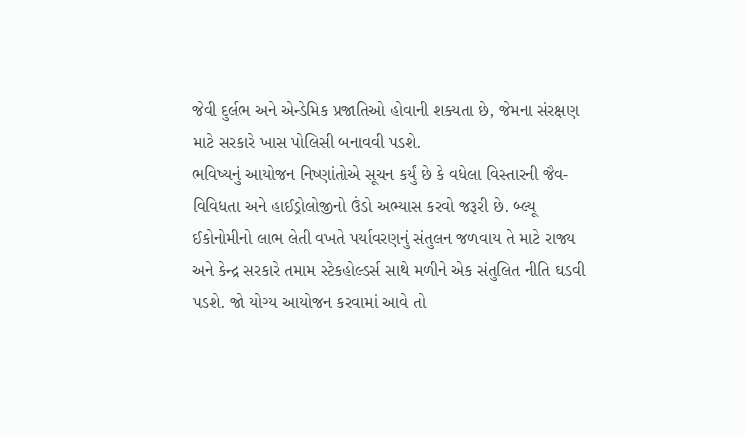જેવી દુર્લભ અને એન્ડેમિક પ્રજાતિઓ હોવાની શક્યતા છે, જેમના સંરક્ષણ માટે સરકારે ખાસ પોલિસી બનાવવી પડશે.
ભવિષ્યનું આયોજન નિષ્ણાંતોએ સૂચન કર્યું છે કે વધેલા વિસ્તારની જૈવ-વિવિધતા અને હાઈડ્રોલોજીનો ઉંડો અભ્યાસ કરવો જરૂરી છે. બ્લ્યૂ ઈકોનોમીનો લાભ લેતી વખતે પર્યાવરણનું સંતુલન જળવાય તે માટે રાજ્ય અને કેન્દ્ર સરકારે તમામ સ્ટેકહોલ્ડર્સ સાથે મળીને એક સંતુલિત નીતિ ઘડવી પડશે. જો યોગ્ય આયોજન કરવામાં આવે તો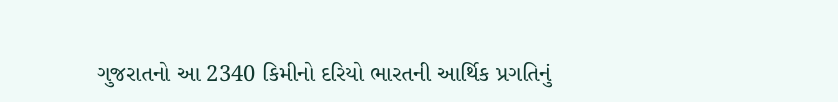ગુજરાતનો આ 2340 કિમીનો દરિયો ભારતની આર્થિક પ્રગતિનું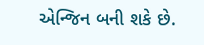એન્જિન બની શકે છે.